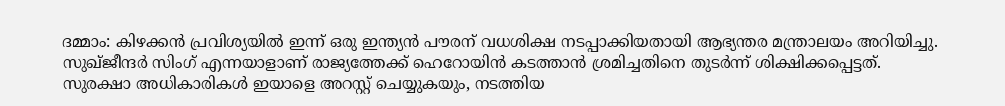ദമ്മാം: കിഴക്കൻ പ്രവിശ്യയിൽ ഇന്ന് ഒരു ഇന്ത്യൻ പൗരന് വധശിക്ഷ നടപ്പാക്കിയതായി ആഭ്യന്തര മന്ത്രാലയം അറിയിച്ചു. സുഖ്ജീന്ദർ സിംഗ് എന്നയാളാണ് രാജ്യത്തേക്ക് ഹെറോയിൻ കടത്താൻ ശ്രമിച്ചതിനെ തുടർന്ന് ശിക്ഷിക്കപ്പെട്ടത്.
സുരക്ഷാ അധികാരികൾ ഇയാളെ അറസ്റ്റ് ചെയ്യുകയും, നടത്തിയ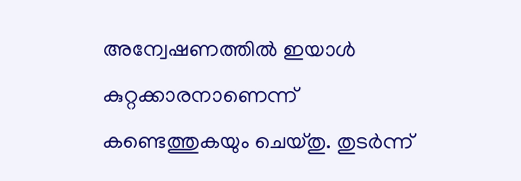അന്വേഷണത്തിൽ ഇയാൾ കുറ്റക്കാരനാണെന്ന് കണ്ടെത്തുകയും ചെയ്തു. തുടർന്ന്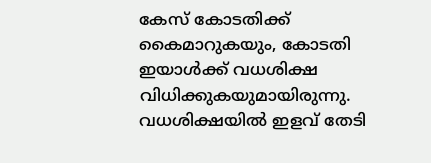കേസ് കോടതിക്ക് കൈമാറുകയും, കോടതി ഇയാൾക്ക് വധശിക്ഷ വിധിക്കുകയുമായിരുന്നു. വധശിക്ഷയിൽ ഇളവ് തേടി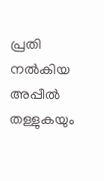പ്രതി നൽകിയ അപ്പീൽ തള്ളുകയും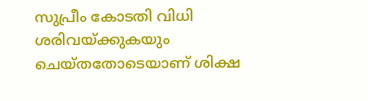സുപ്രീം കോടതി വിധി ശരിവയ്ക്കുകയും ചെയ്തതോടെയാണ് ശിക്ഷ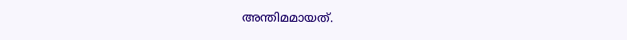അന്തിമമായത്.